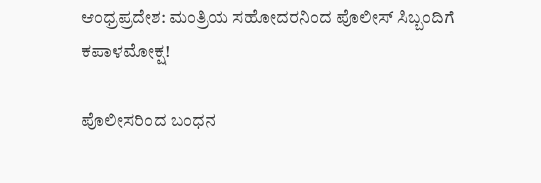ಆಂಧ್ರಪ್ರದೇಶ: ಮಂತ್ರಿಯ ಸಹೋದರನಿಂದ ಪೊಲೀಸ್ ಸಿಬ್ಬಂದಿಗೆ ಕಪಾಳಮೋಕ್ಷ!

ಪೊಲೀಸರಿಂದ ಬಂಧನ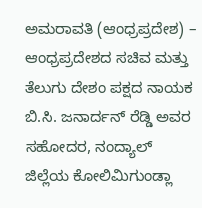ಅಮರಾವತಿ (ಆಂಧ್ರಪ್ರದೇಶ) – ಆಂಧ್ರಪ್ರದೇಶದ ಸಚಿವ ಮತ್ತು ತೆಲುಗು ದೇಶಂ ಪಕ್ಷದ ನಾಯಕ ಬಿ.ಸಿ. ಜನಾರ್ದನ್ ರೆಡ್ಡಿ ಅವರ ಸಹೋದರ, ನಂದ್ಯಾಲ್ ಜಿಲ್ಲೆಯ ಕೋಲಿಮಿಗುಂಡ್ಲಾ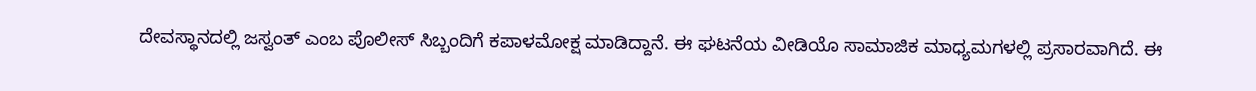ದೇವಸ್ಥಾನದಲ್ಲಿ ಜಸ್ವಂತ್ ಎಂಬ ಪೊಲೀಸ್ ಸಿಬ್ಬಂದಿಗೆ ಕಪಾಳಮೋಕ್ಷ ಮಾಡಿದ್ದಾನೆ. ಈ ಘಟನೆಯ ವೀಡಿಯೊ ಸಾಮಾಜಿಕ ಮಾಧ್ಯಮಗಳಲ್ಲಿ ಪ್ರಸಾರವಾಗಿದೆ. ಈ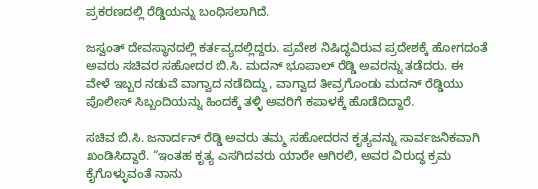ಪ್ರಕರಣದಲ್ಲಿ ರೆಡ್ಡಿಯನ್ನು ಬಂಧಿಸಲಾಗಿದೆ.

ಜಸ್ವಂತ್ ದೇವಸ್ಥಾನದಲ್ಲಿ ಕರ್ತವ್ಯದಲ್ಲಿದ್ದರು. ಪ್ರವೇಶ ನಿಷಿದ್ಧವಿರುವ ಪ್ರದೇಶಕ್ಕೆ ಹೋಗದಂತೆ ಅವರು ಸಚಿವರ ಸಹೋದರ ಬಿ.ಸಿ. ಮದನ್ ಭೂಪಾಲ್ ರೆಡ್ಡಿ ಅವರನ್ನು ತಡೆದರು. ಈ ವೇಳೆ ಇಬ್ಬರ ನಡುವೆ ವಾಗ್ವಾದ ನಡೆದಿದ್ದು, ವಾಗ್ವಾದ ತೀವ್ರಗೊಂಡು ಮದನ್ ರೆಡ್ಡಿಯು ಪೊಲೀಸ್ ಸಿಬ್ಬಂದಿಯನ್ನು ಹಿಂದಕ್ಕೆ ತಳ್ಳಿ ಅವರಿಗೆ ಕಪಾಳಕ್ಕೆ ಹೊಡೆದಿದ್ದಾರೆ.

ಸಚಿವ ಬಿ.ಸಿ. ಜನಾರ್ದನ್ ರೆಡ್ಡಿ ಅವರು ತಮ್ಮ ಸಹೋದರನ ಕೃತ್ಯವನ್ನು ಸಾರ್ವಜನಿಕವಾಗಿ ಖಂಡಿಸಿದ್ದಾರೆ. “ಇಂತಹ ಕೃತ್ಯ ಎಸಗಿದವರು ಯಾರೇ ಆಗಿರಲಿ, ಅವರ ವಿರುದ್ಧ ಕ್ರಮ ಕೈಗೊಳ್ಳುವಂತೆ ನಾನು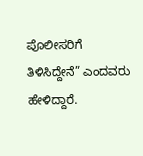ಪೊಲೀಸರಿಗೆ ತಿಳಿಸಿದ್ದೇನೆ” ಎಂದವರು ಹೇಳಿದ್ದಾರೆ.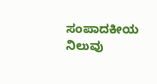ಸಂಪಾದಕೀಯ ನಿಲುವು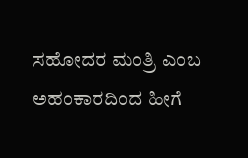ಸಹೋದರ ಮಂತ್ರಿ ಎಂಬ ಅಹಂಕಾರದಿಂದ ಹೀಗೆ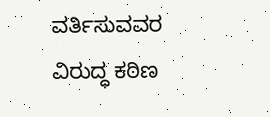ವರ್ತಿಸುವವರ ವಿರುದ್ಧ ಕಠಿಣ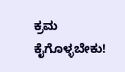ಕ್ರಮ ಕೈಗೊಳ್ಳಬೇಕು!